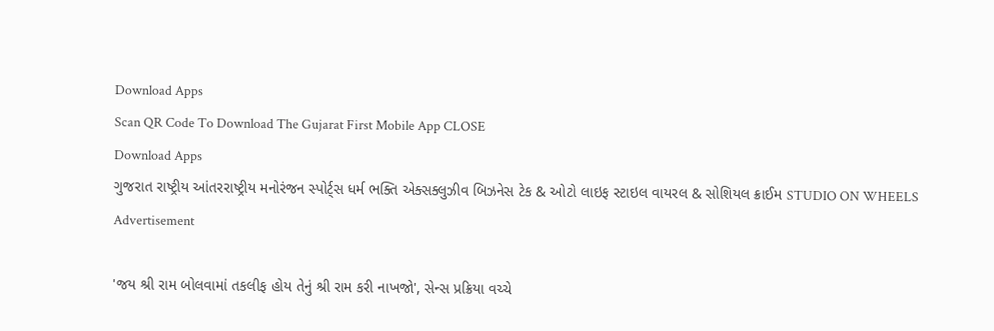Download Apps
Scan QR Code To Download The Gujarat First Mobile App CLOSE
Download Apps
ગુજરાત રાષ્ટ્રીય આંતરરાષ્ટ્રીય મનોરંજન સ્પોર્ટ્સ ધર્મ ભક્તિ એક્સક્લુઝીવ બિઝનેસ ટેક & ઓટો લાઇફ સ્ટાઇલ વાયરલ & સોશિયલ ક્રાઈમ STUDIO ON WHEELS
Advertisement

'જય શ્રી રામ બોલવામાં તકલીફ હોય તેનું શ્રી રામ કરી નાખજો', સેન્સ પ્રક્રિયા વચ્ચે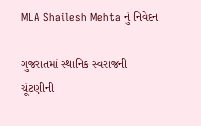MLA Shailesh Mehta નું નિવેદન

ગુજરાતમાં સ્થાનિક સ્વરાજની ચૂંટણીની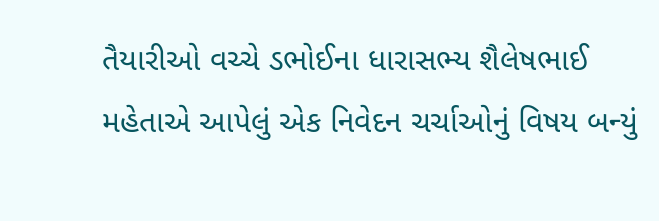તૈયારીઓ વચ્ચે ડભોઈના ધારાસભ્ય શૈલેષભાઈ મહેતાએ આપેલું એક નિવેદન ચર્ચાઓનું વિષય બન્યું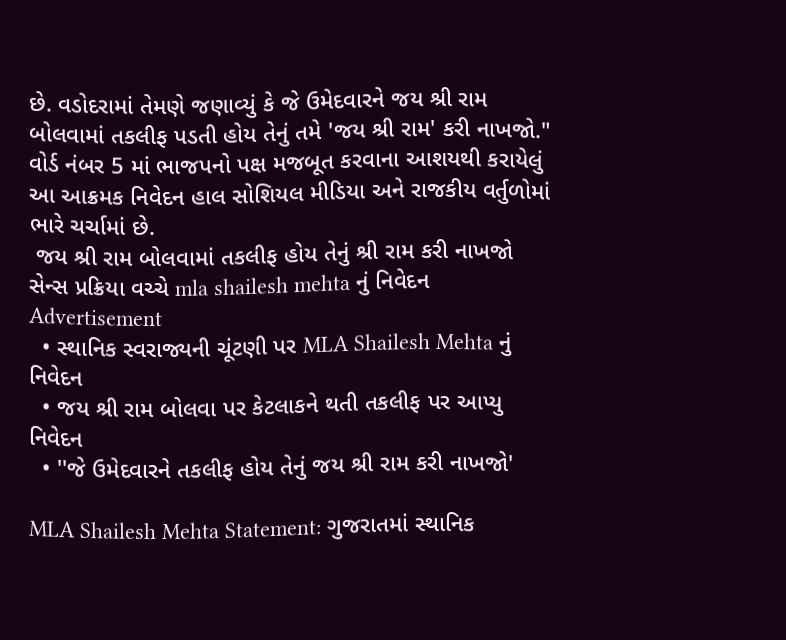છે. વડોદરામાં તેમણે જણાવ્યું કે જે ઉમેદવારને જય શ્રી રામ બોલવામાં તકલીફ પડતી હોય તેનું તમે 'જય શ્રી રામ' કરી નાખજો." વોર્ડ નંબર 5 માં ભાજપનો પક્ષ મજબૂત કરવાના આશયથી કરાયેલું આ આક્રમક નિવેદન હાલ સોશિયલ મીડિયા અને રાજકીય વર્તુળોમાં ભારે ચર્ચામાં છે.
 જય શ્રી રામ બોલવામાં તકલીફ હોય તેનું શ્રી રામ કરી નાખજો   સેન્સ પ્રક્રિયા વચ્ચે mla shailesh mehta નું નિવેદન
Advertisement
  • સ્થાનિક સ્વરાજ્યની ચૂંટણી પર MLA Shailesh Mehta નું નિવેદન
  • જય શ્રી રામ બોલવા પર કેટલાકને થતી તકલીફ પર આપ્યુ નિવેદન
  • ''જે ઉમેદવારને તકલીફ હોય તેનું જય શ્રી રામ કરી નાખજો'

MLA Shailesh Mehta Statement: ગુજરાતમાં સ્થાનિક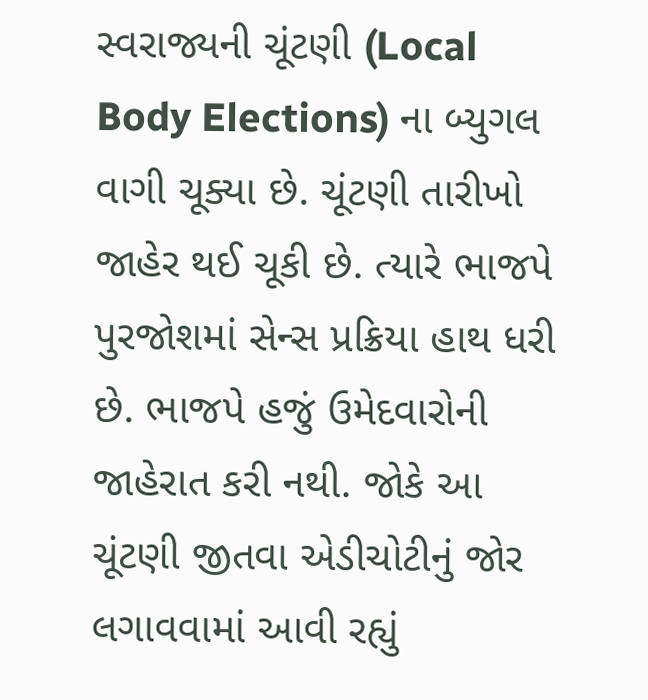સ્વરાજ્યની ચૂંટણી (Local Body Elections) ના બ્યુગલ વાગી ચૂક્યા છે. ચૂંટણી તારીખો જાહેર થઈ ચૂકી છે. ત્યારે ભાજપે પુરજોશમાં સેન્સ પ્રક્રિયા હાથ ધરી છે. ભાજપે હજું ઉમેદવારોની જાહેરાત કરી નથી. જોકે આ ચૂંટણી જીતવા એડીચોટીનું જોર લગાવવામાં આવી રહ્યું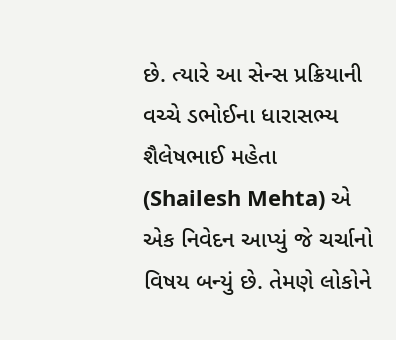છે. ત્યારે આ સેન્સ પ્રક્રિયાની વચ્ચે ડભોઈના ધારાસભ્ય શૈલેષભાઈ મહેતા (Shailesh Mehta) એ એક નિવેદન આપ્યું જે ચર્ચાનો વિષય બન્યું છે. તેમણે લોકોને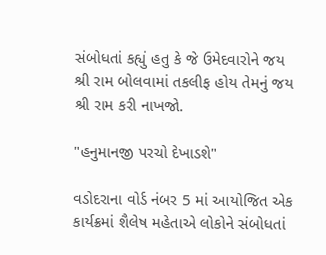સંબોધતાં કહ્યું હતુ કે જે ઉમેદવારોને જય શ્રી રામ બોલવામાં તકલીફ હોય તેમનું જય શ્રી રામ કરી નાખજો.

"હનુમાનજી પરચો દેખાડશે"

વડોદરાના વોર્ડ નંબર 5 માં આયોજિત એક કાર્યક્રમાં શૈલેષ મહેતાએ લોકોને સંબોધતાં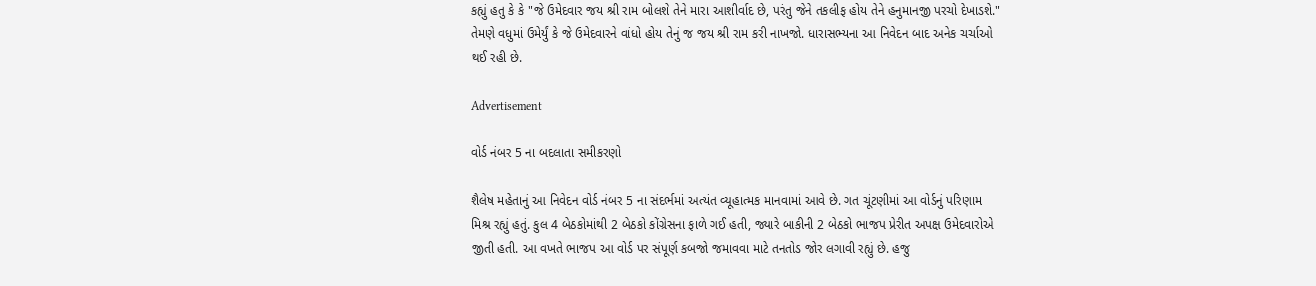કહ્યું હતુ કે કે "જે ઉમેદવાર જય શ્રી રામ બોલશે તેને મારા આશીર્વાદ છે, પરંતુ જેને તકલીફ હોય તેને હનુમાનજી પરચો દેખાડશે." તેમણે વધુમાં ઉમેર્યું કે જે ઉમેદવારને વાંધો હોય તેનું જ જય શ્રી રામ કરી નાખજો. ધારાસભ્યના આ નિવેદન બાદ અનેક ચર્ચાઓ થઈ રહી છે.

Advertisement

વોર્ડ નંબર 5 ના બદલાતા સમીકરણો

શૈલેષ મહેતાનું આ નિવેદન વોર્ડ નંબર 5 ના સંદર્ભમાં અત્યંત વ્યૂહાત્મક માનવામાં આવે છે. ગત ચૂંટણીમાં આ વોર્ડનું પરિણામ મિશ્ર રહ્યું હતું. કુલ 4 બેઠકોમાંથી 2 બેઠકો કોંગ્રેસના ફાળે ગઈ હતી, જ્યારે બાકીની 2 બેઠકો ભાજપ પ્રેરીત અપક્ષ ઉમેદવારોએ જીતી હતી. આ વખતે ભાજપ આ વોર્ડ પર સંપૂર્ણ કબજો જમાવવા માટે તનતોડ જોર લગાવી રહ્યું છે. હજુ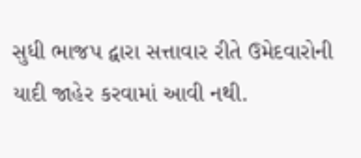સુધી ભાજપ દ્વારા સત્તાવાર રીતે ઉમેદવારોની યાદી જાહેર કરવામાં આવી નથી.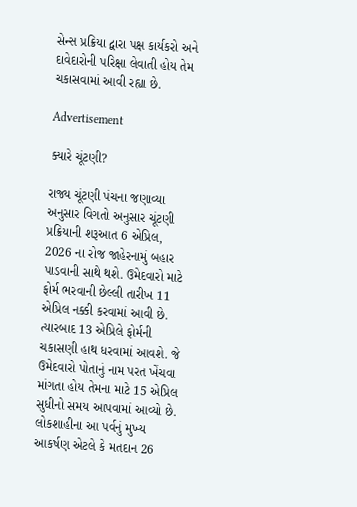સેન્સ પ્રક્રિયા દ્વારા પક્ષ કાર્યકરો અને દાવેદારોની પરિક્ષા લેવાતી હોય તેમ ચકાસવામાં આવી રહ્યા છે.

Advertisement

ક્યારે ચૂંટણી?

રાજ્ય ચૂંટણી પંચના જણાવ્યા અનુસાર વિગતો અનુસાર ચૂંટણી પ્રક્રિયાની શરૂઆત 6 એપ્રિલ, 2026 ના રોજ જાહેરનામું બહાર પાડવાની સાથે થશે. ઉમેદવારો માટે ફોર્મ ભરવાની છેલ્લી તારીખ 11 એપ્રિલ નક્કી કરવામાં આવી છે. ત્યારબાદ 13 એપ્રિલે ફોર્મની ચકાસણી હાથ ધરવામાં આવશે. જે ઉમેદવારો પોતાનું નામ પરત ખેંચવા માંગતા હોય તેમના માટે 15 એપ્રિલ સુધીનો સમય આપવામાં આવ્યો છે. લોકશાહીના આ પર્વનું મુખ્ય આકર્ષણ એટલે કે મતદાન 26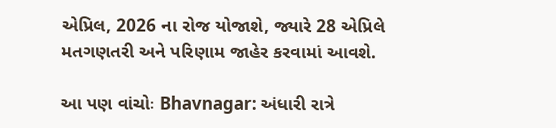એપ્રિલ, 2026 ના રોજ યોજાશે, જ્યારે 28 એપ્રિલે મતગણતરી અને પરિણામ જાહેર કરવામાં આવશે.

આ પણ વાંચોઃ Bhavnagar: અંધારી રાત્રે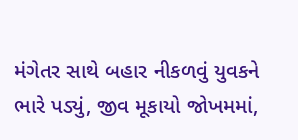મંગેતર સાથે બહાર નીકળવું યુવકને ભારે પડ્યું, જીવ મૂકાયો જોખમમાં,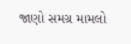જાણો સમગ્ર મામલો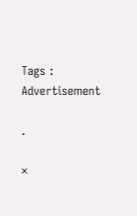Tags :
Advertisement

.

×